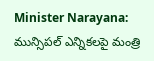Minister Narayana: మున్సిపల్ ఎన్నికలపై మంత్రి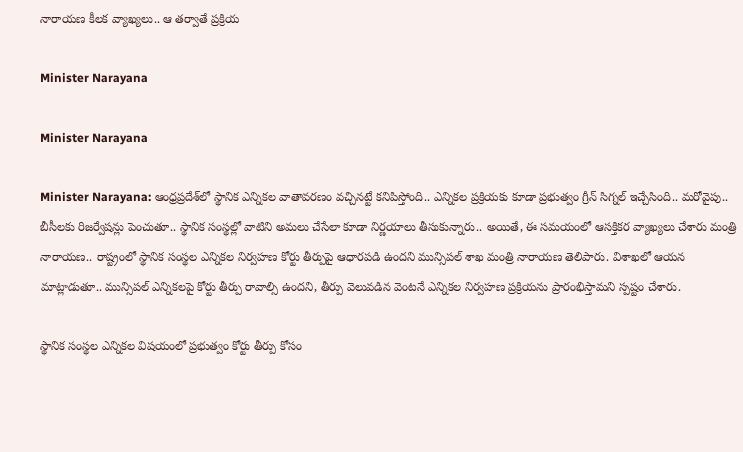నారాయణ కీలక వ్యాఖ్యలు.. ఆ తర్వాతే ప్రక్రియ

Minister Narayana

Minister Narayana

Minister Narayana: ఆంధ్రప్రదేశ్‌లో స్థానిక ఎన్నికల వాతావరణం వచ్చినట్టే కనిపిస్తోంది.. ఎన్నికల ప్రక్రియకు కూడా ప్రభుత్వం గ్రీన్‌ సిగ్నల్‌ ఇచ్చేసింది.. మరోవైపు.. బీసీలకు రిజర్వేషన్లు పెంచుతూ.. స్థానిక సంస్థల్లో వాటిని అమలు చేసేలా కూడా నిర్ణయాలు తీసుకున్నారు.. అయితే, ఈ సమయంలో ఆసక్తికర వ్యాఖ్యలు చేశారు మంత్రి నారాయణ.. రాష్ట్రంలో స్థానిక సంస్థల ఎన్నికల నిర్వహణ కోర్టు తీర్పుపై ఆధారపడి ఉందని మున్సిపల్ శాఖ మంత్రి నారాయణ తెలిపారు. విశాఖలో ఆయన మాట్లాడుతూ.. మున్సిపల్ ఎన్నికలపై కోర్టు తీర్పు రావాల్సి ఉందని, తీర్పు వెలువడిన వెంటనే ఎన్నికల నిర్వహణ ప్రక్రియను ప్రారంభిస్తామని స్పష్టం చేశారు.

స్థానిక సంస్థల ఎన్నికల విషయంలో ప్రభుత్వం కోర్టు తీర్పు కోసం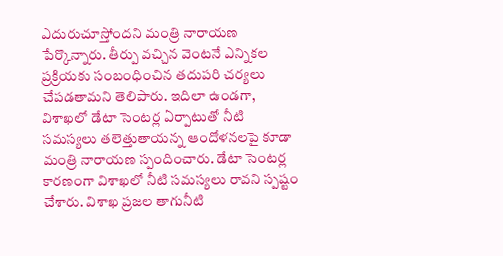ఎదురుచూస్తోందని మంత్రి నారాయణ పేర్కొన్నారు. తీర్పు వచ్చిన వెంటనే ఎన్నికల ప్రక్రియకు సంబంధించిన తదుపరి చర్యలు చేపడతామని తెలిపారు. ఇదిలా ఉండగా, విశాఖలో డేటా సెంటర్ల ఏర్పాటుతో నీటి సమస్యలు తలెత్తుతాయన్న ఆందోళనలపై కూడా మంత్రి నారాయణ స్పందించారు. డేటా సెంటర్ల కారణంగా విశాఖలో నీటి సమస్యలు రావని స్పష్టం చేశారు. విశాఖ ప్రజల తాగునీటి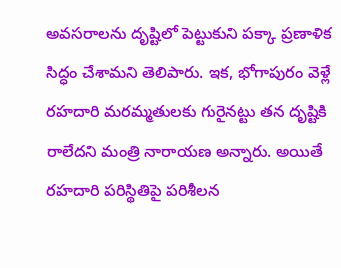అవసరాలను దృష్టిలో పెట్టుకుని పక్కా ప్రణాళిక సిద్ధం చేశామని తెలిపారు. ఇక, భోగాపురం వెళ్లే రహదారి మరమ్మతులకు గురైనట్టు తన దృష్టికి రాలేదని మంత్రి నారాయణ అన్నారు. అయితే రహదారి పరిస్థితిపై పరిశీలన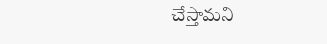చేస్తామని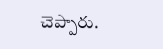చెప్పారు.